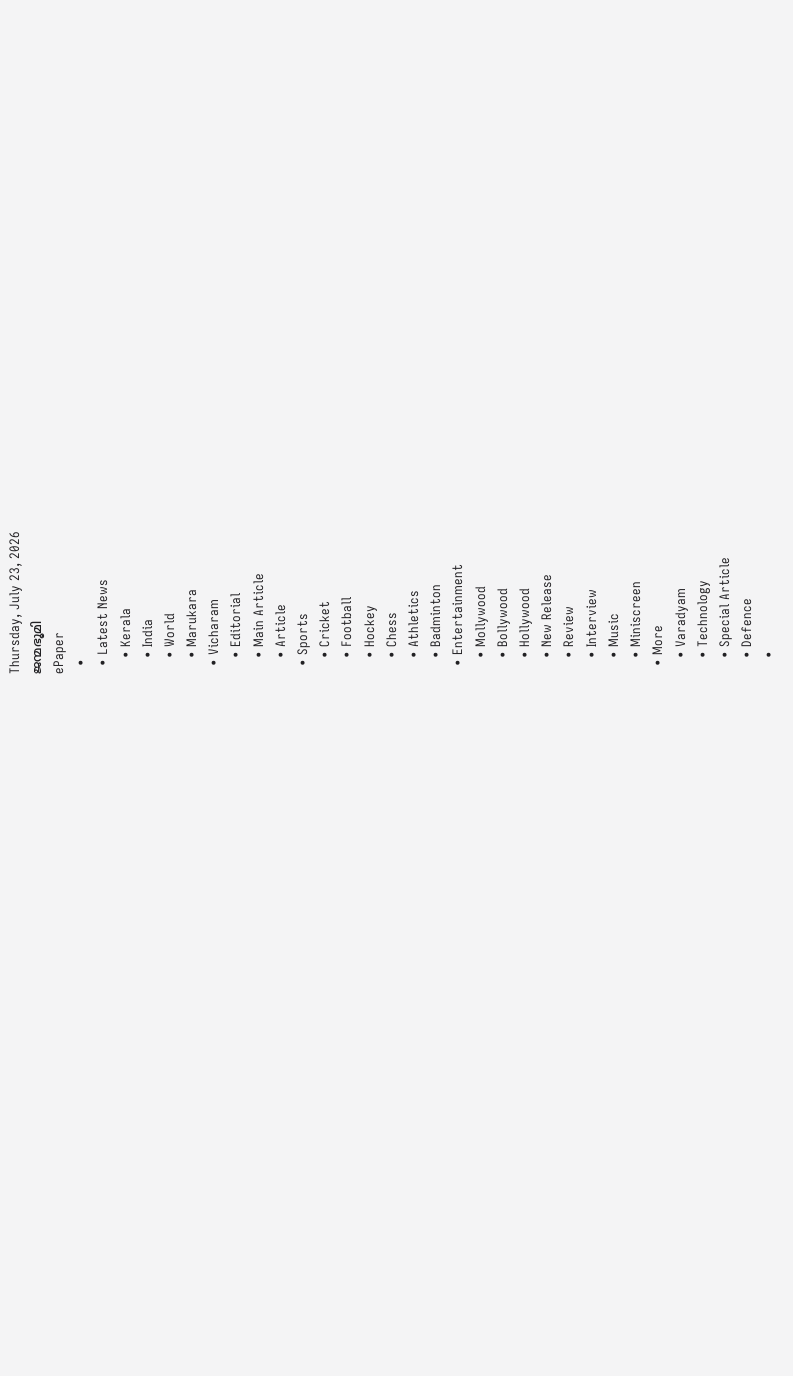Thursday, July 23, 2026
ജന്മഭൂമി
ePaper
  •
  • Latest News
    • Kerala
    • India
    • World
    • Marukara
  • Vicharam
    • Editorial
    • Main Article
    • Article
  • Sports
    • Cricket
    • Football
    • Hockey
    • Chess
    • Athletics
    • Badminton
  • Entertainment
    • Mollywood
    • Bollywood
    • Hollywood
    • New Release
    • Review
    • Interview
    • Music
    • Miniscreen
  • More
    • Varadyam
    • Technology
    • Special Article
    • Defence
    •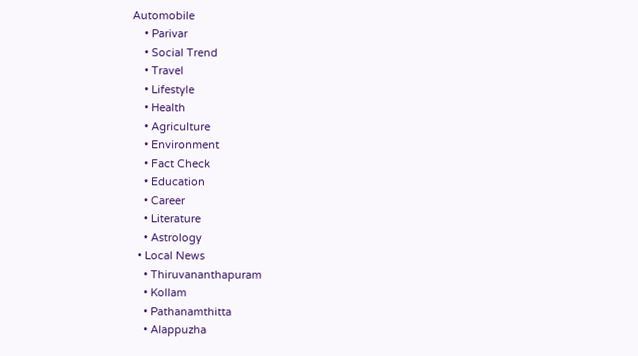Automobile
    • Parivar
    • Social Trend
    • Travel
    • Lifestyle
    • Health
    • Agriculture
    • Environment
    • Fact Check
    • Education
    • Career
    • Literature
    • Astrology
  • Local News
    • Thiruvananthapuram
    • Kollam
    • Pathanamthitta
    • Alappuzha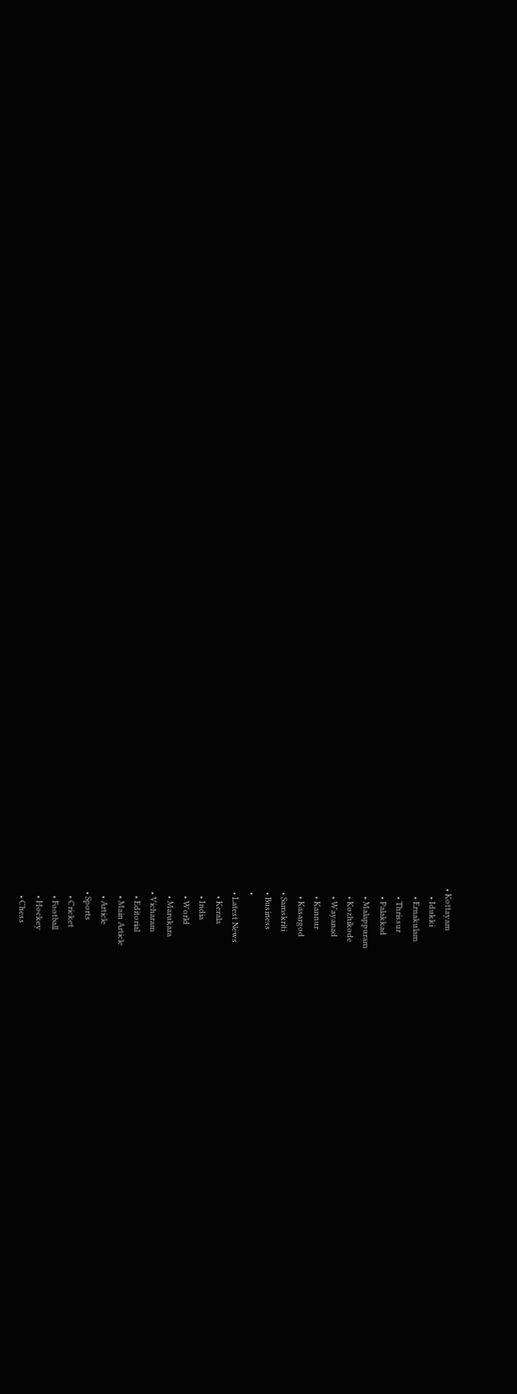• Kottayam
    • Idukki
    • Ernakulam
    • Thrissur
    • Palakkad
    • Malappuram
    • Kozhikode
    • Wayanad
    • Kannur
    • Kasargod
  • Samskriti
  • Business
  •
  • Latest News
    • Kerala
    • India
    • World
    • Marukara
  • Vicharam
    • Editorial
    • Main Article
    • Article
  • Sports
    • Cricket
    • Football
    • Hockey
    • Chess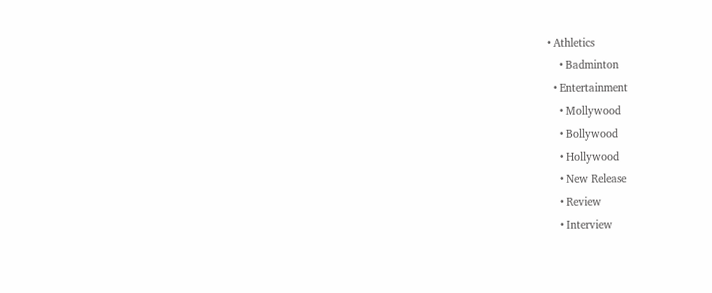• Athletics
    • Badminton
  • Entertainment
    • Mollywood
    • Bollywood
    • Hollywood
    • New Release
    • Review
    • Interview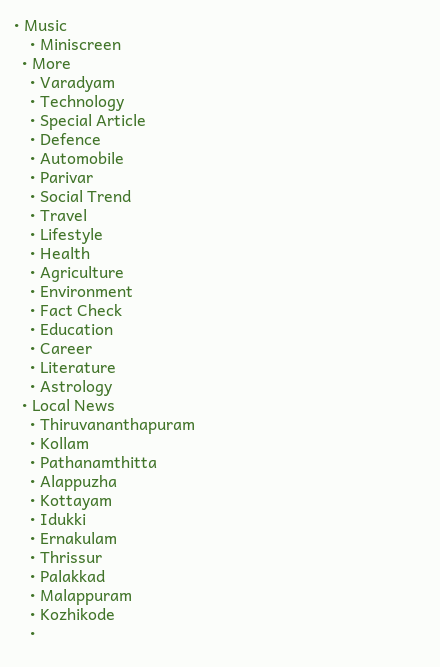• Music
    • Miniscreen
  • More
    • Varadyam
    • Technology
    • Special Article
    • Defence
    • Automobile
    • Parivar
    • Social Trend
    • Travel
    • Lifestyle
    • Health
    • Agriculture
    • Environment
    • Fact Check
    • Education
    • Career
    • Literature
    • Astrology
  • Local News
    • Thiruvananthapuram
    • Kollam
    • Pathanamthitta
    • Alappuzha
    • Kottayam
    • Idukki
    • Ernakulam
    • Thrissur
    • Palakkad
    • Malappuram
    • Kozhikode
    •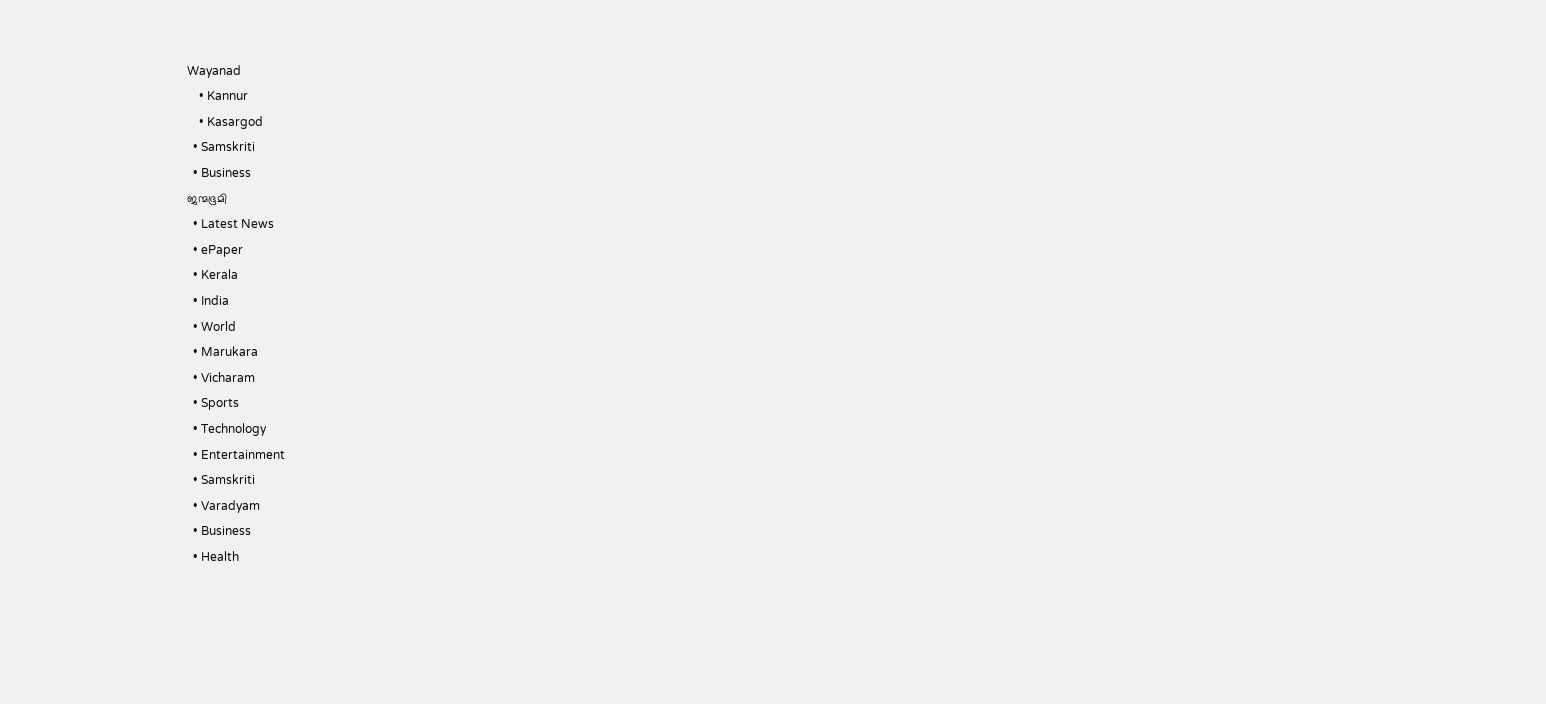Wayanad
    • Kannur
    • Kasargod
  • Samskriti
  • Business
ജന്മഭൂമി
  • Latest News
  • ePaper
  • Kerala
  • India
  • World
  • Marukara
  • Vicharam
  • Sports
  • Technology
  • Entertainment
  • Samskriti
  • Varadyam
  • Business
  • Health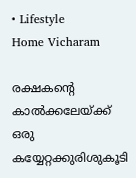• Lifestyle
Home Vicharam

രക്ഷകന്റെ കാല്‍ക്കലേയ്‌ക്ക് ഒരു കയ്യേറ്റക്കുരിശുകൂടി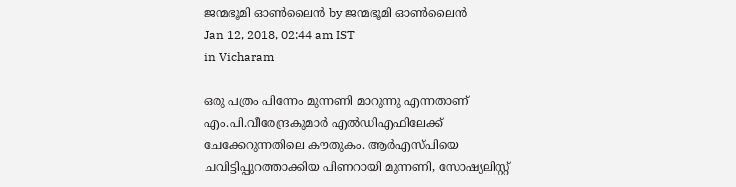ജന്മഭൂമി ഓണ്‍ലൈന്‍ by ജന്മഭൂമി ഓണ്‍ലൈന്‍
Jan 12, 2018, 02:44 am IST
in Vicharam

ഒരു പത്രം പിന്നേം മുന്നണി മാറുന്നു എന്നതാണ് എം.പി.വീരേന്ദ്രകുമാര്‍ എല്‍ഡിഎഫിലേക്ക് ചേക്കേറുന്നതിലെ കൗതുകം. ആര്‍എസ്പിയെ ചവിട്ടിപ്പുറത്താക്കിയ പിണറായി മുന്നണി, സോഷ്യലിസ്റ്റ്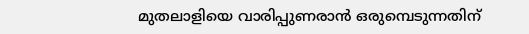മുതലാളിയെ വാരിപ്പുണരാന്‍ ഒരുമ്പെടുന്നതിന്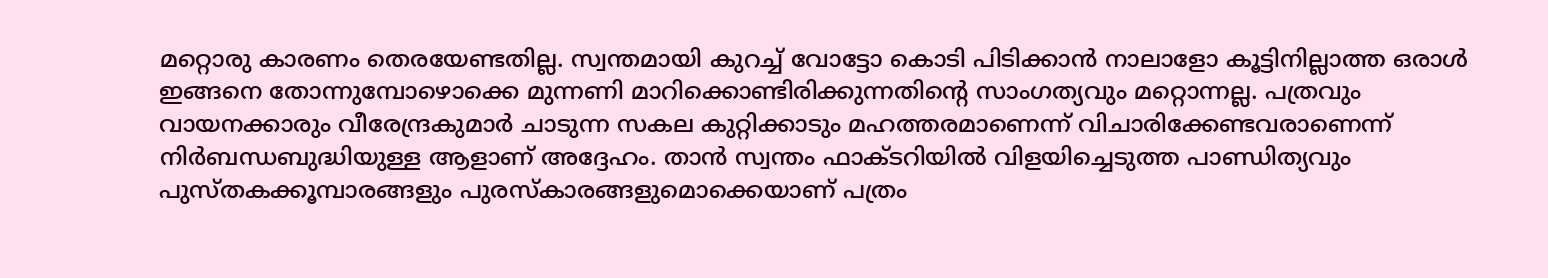മറ്റൊരു കാരണം തെരയേണ്ടതില്ല. സ്വന്തമായി കുറച്ച് വോട്ടോ കൊടി പിടിക്കാന്‍ നാലാളോ കൂട്ടിനില്ലാത്ത ഒരാള്‍ ഇങ്ങനെ തോന്നുമ്പോഴൊക്കെ മുന്നണി മാറിക്കൊണ്ടിരിക്കുന്നതിന്റെ സാംഗത്യവും മറ്റൊന്നല്ല. പത്രവും വായനക്കാരും വീരേന്ദ്രകുമാര്‍ ചാടുന്ന സകല കുറ്റിക്കാടും മഹത്തരമാണെന്ന് വിചാരിക്കേണ്ടവരാണെന്ന് നിര്‍ബന്ധബുദ്ധിയുള്ള ആളാണ് അദ്ദേഹം. താന്‍ സ്വന്തം ഫാക്ടറിയില്‍ വിളയിച്ചെടുത്ത പാണ്ഡിത്യവും പുസ്തകക്കൂമ്പാരങ്ങളും പുരസ്‌കാരങ്ങളുമൊക്കെയാണ് പത്രം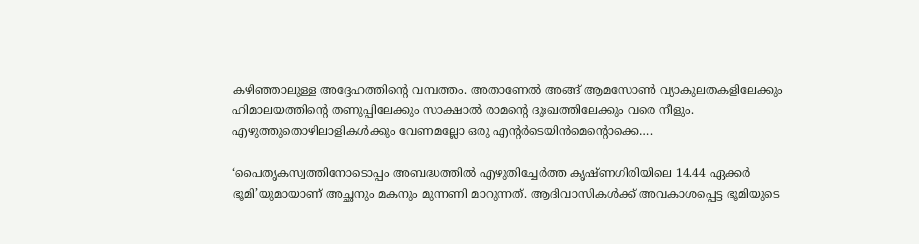കഴിഞ്ഞാലുള്ള അദ്ദേഹത്തിന്റെ വമ്പത്തം. അതാണേല്‍ അങ്ങ് ആമസോണ്‍ വ്യാകുലതകളിലേക്കും ഹിമാലയത്തിന്റെ തണുപ്പിലേക്കും സാക്ഷാല്‍ രാമന്റെ ദുഃഖത്തിലേക്കും വരെ നീളും. എഴുത്തുതൊഴിലാളികള്‍ക്കും വേണമല്ലോ ഒരു എന്റര്‍ടെയിന്‍മെന്റൊക്കെ….

‘പൈതൃകസ്വത്തിനോടൊപ്പം അബദ്ധത്തില്‍ എഴുതിച്ചേര്‍ത്ത കൃഷ്ണഗിരിയിലെ 14.44 ഏക്കര്‍ ഭൂമി’യുമായാണ് അച്ഛനും മകനും മുന്നണി മാറുന്നത്. ആദിവാസികള്‍ക്ക് അവകാശപ്പെട്ട ഭൂമിയുടെ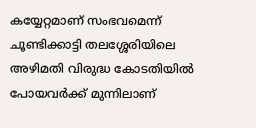കയ്യേറ്റമാണ് സംഭവമെന്ന് ചൂണ്ടിക്കാട്ടി തലശ്ശേരിയിലെ അഴിമതി വിരുദ്ധ കോടതിയില്‍ പോയവര്‍ക്ക് മുന്നിലാണ്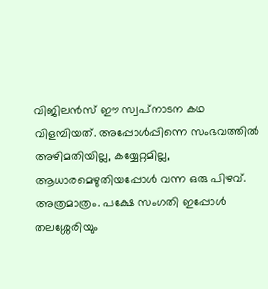വിജിലന്‍സ് ഈ സ്വപ്‌നാടന കഥ വിളമ്പിയത്. അപ്പോള്‍പ്പിന്നെ സംഭവത്തില്‍ അഴിമതിയില്ല, കയ്യേറ്റമില്ല, ആധാരമെഴുതിയപ്പോള്‍ വന്ന ഒരു പിഴവ്. അത്രമാത്രം. പക്ഷേ സംഗതി ഇപ്പോള്‍ തലശ്ശേരിയും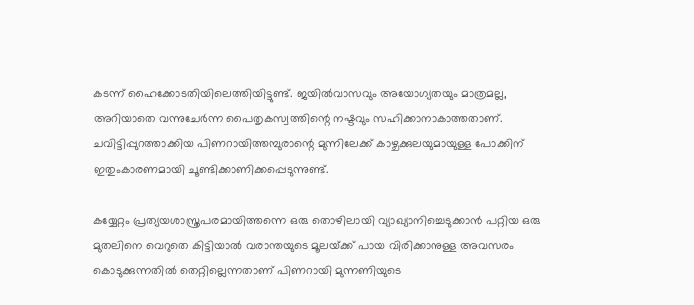കടന്ന് ഹൈക്കോടതിയിലെത്തിയിട്ടുണ്ട്. ജയില്‍വാസവും അയോഗ്യതയും മാത്രമല്ല, അറിയാതെ വന്നുചേര്‍ന്ന പൈതൃകസ്വത്തിന്റെ നഷ്ടവും സഹിക്കാനാകാത്തതാണ്. ചവിട്ടിപ്പുറത്താക്കിയ പിണറായിത്തമ്പുരാന്റെ മുന്നിലേക്ക് കാഴ്ചക്കുലയുമായുള്ള പോക്കിന്  ഇതുംകാരണമായി ചൂണ്ടിക്കാണിക്കപ്പെടുന്നുണ്ട്.

കയ്യേറ്റം പ്രത്യയശാസ്ത്രപരമായിത്തന്നെ ഒരു തൊഴിലായി വ്യാഖ്യാനിച്ചെടുക്കാന്‍ പറ്റിയ ഒരു മുതലിനെ വെറുതെ കിട്ടിയാല്‍ വരാന്തയുടെ മൂലയ്‌ക്ക് പായ വിരിക്കാനുള്ള അവസരം കൊടുക്കുന്നതില്‍ തെറ്റില്ലെന്നതാണ് പിണറായി മുന്നണിയുടെ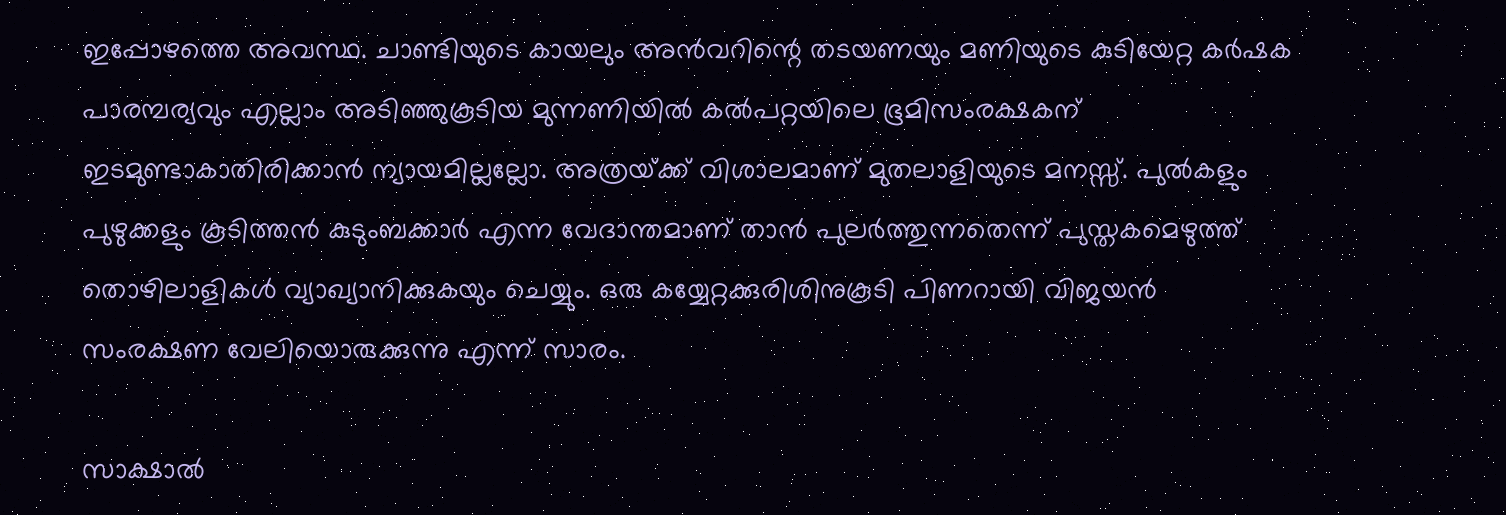ഇപ്പോഴത്തെ അവസ്ഥ. ചാണ്ടിയുടെ കായലും അന്‍വറിന്റെ തടയണയും മണിയുടെ കുടിയേറ്റ കര്‍ഷക പാരമ്പര്യവും എല്ലാം അടിഞ്ഞുകൂടിയ മുന്നണിയില്‍ കല്‍പറ്റയിലെ ഭൂമിസംരക്ഷകന് ഇടമുണ്ടാകാതിരിക്കാന്‍ ന്യായമില്ലല്ലോ. അത്രയ്‌ക്ക് വിശാലമാണ് മുതലാളിയുടെ മനസ്സ്. പുല്‍കളും പുഴുക്കളും കൂടിത്തന്‍ കുടുംബക്കാര്‍ എന്ന വേദാന്തമാണ് താന്‍ പുലര്‍ത്തുന്നതെന്ന് പുസ്തകമെഴുത്ത് തൊഴിലാളികള്‍ വ്യാഖ്യാനിക്കുകയും ചെയ്യും. ഒരു കയ്യേറ്റക്കുരിശിനുകൂടി പിണറായി വിജയന്‍ സംരക്ഷണ വേലിയൊരുക്കുന്നു എന്ന് സാരം.

സാക്ഷാല്‍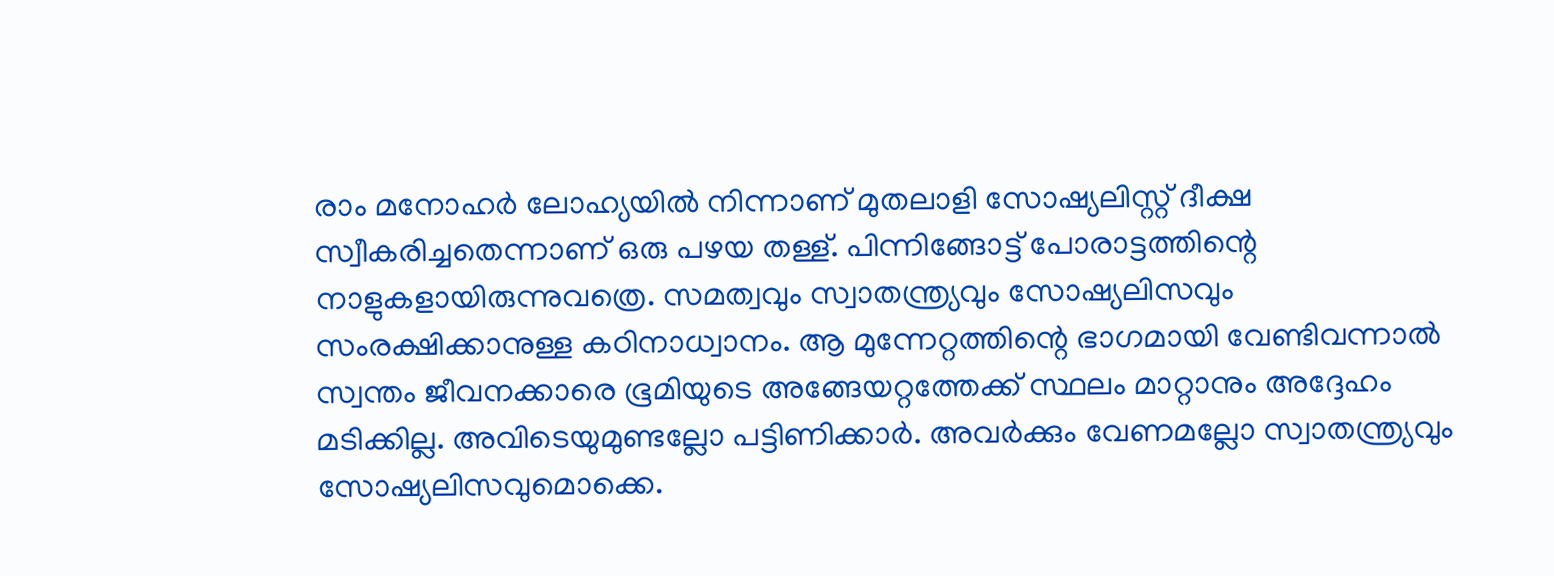രാം മനോഹര്‍ ലോഹ്യയില്‍ നിന്നാണ് മുതലാളി സോഷ്യലിസ്റ്റ് ദീക്ഷ സ്വീകരിച്ചതെന്നാണ് ഒരു പഴയ തള്ള്. പിന്നിങ്ങോട്ട് പോരാട്ടത്തിന്റെ നാളുകളായിരുന്നുവത്രെ. സമത്വവും സ്വാതന്ത്ര്യവും സോഷ്യലിസവും സംരക്ഷിക്കാനുള്ള കഠിനാധ്വാനം. ആ മുന്നേറ്റത്തിന്റെ ഭാഗമായി വേണ്ടിവന്നാല്‍ സ്വന്തം ജീവനക്കാരെ ഭൂമിയുടെ അങ്ങേയറ്റത്തേക്ക് സ്ഥലം മാറ്റാനും അദ്ദേഹം മടിക്കില്ല. അവിടെയുമുണ്ടല്ലോ പട്ടിണിക്കാര്‍. അവര്‍ക്കും വേണമല്ലോ സ്വാതന്ത്ര്യവും സോഷ്യലിസവുമൊക്കെ.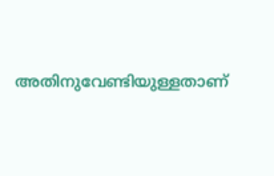അതിനുവേണ്ടിയുള്ളതാണ്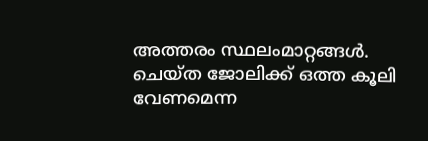അത്തരം സ്ഥലംമാറ്റങ്ങള്‍. ചെയ്ത ജോലിക്ക് ഒത്ത കൂലി വേണമെന്ന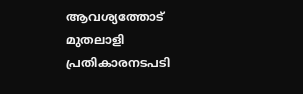ആവശ്യത്തോട് മുതലാളി പ്രതികാരനടപടി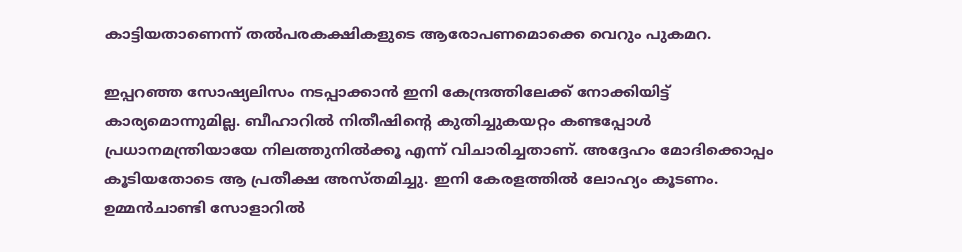കാട്ടിയതാണെന്ന് തല്‍പരകക്ഷികളുടെ ആരോപണമൊക്കെ വെറും പുകമറ.

ഇപ്പറഞ്ഞ സോഷ്യലിസം നടപ്പാക്കാന്‍ ഇനി കേന്ദ്രത്തിലേക്ക് നോക്കിയിട്ട് കാര്യമൊന്നുമില്ല. ബീഹാറില്‍ നിതീഷിന്റെ കുതിച്ചുകയറ്റം കണ്ടപ്പോള്‍ പ്രധാനമന്ത്രിയായേ നിലത്തുനില്‍ക്കൂ എന്ന് വിചാരിച്ചതാണ്. അദ്ദേഹം മോദിക്കൊപ്പം കൂടിയതോടെ ആ പ്രതീക്ഷ അസ്തമിച്ചു. ഇനി കേരളത്തില്‍ ലോഹ്യം കൂടണം. ഉമ്മന്‍ചാണ്ടി സോളാറില്‍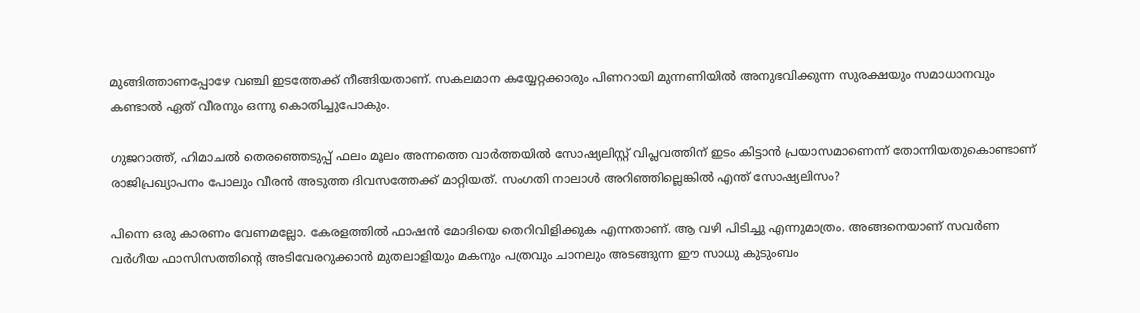മുങ്ങിത്താണപ്പോഴേ വഞ്ചി ഇടത്തേക്ക് നീങ്ങിയതാണ്. സകലമാന കയ്യേറ്റക്കാരും പിണറായി മുന്നണിയില്‍ അനുഭവിക്കുന്ന സുരക്ഷയും സമാധാനവും കണ്ടാല്‍ ഏത് വീരനും ഒന്നു കൊതിച്ചുപോകും.

ഗുജറാത്ത്, ഹിമാചല്‍ തെരഞ്ഞെടുപ്പ് ഫലം മൂലം അന്നത്തെ വാര്‍ത്തയില്‍ സോഷ്യലിസ്റ്റ് വിപ്ലവത്തിന് ഇടം കിട്ടാന്‍ പ്രയാസമാണെന്ന് തോന്നിയതുകൊണ്ടാണ് രാജിപ്രഖ്യാപനം പോലും വീരന്‍ അടുത്ത ദിവസത്തേക്ക് മാറ്റിയത്. സംഗതി നാലാള്‍ അറിഞ്ഞില്ലെങ്കില്‍ എന്ത് സോഷ്യലിസം?

പിന്നെ ഒരു കാരണം വേണമല്ലോ. കേരളത്തില്‍ ഫാഷന്‍ മോദിയെ തെറിവിളിക്കുക എന്നതാണ്. ആ വഴി പിടിച്ചു എന്നുമാത്രം. അങ്ങനെയാണ് സവര്‍ണ വര്‍ഗീയ ഫാസിസത്തിന്റെ അടിവേരറുക്കാന്‍ മുതലാളിയും മകനും പത്രവും ചാനലും അടങ്ങുന്ന ഈ സാധു കുടുംബം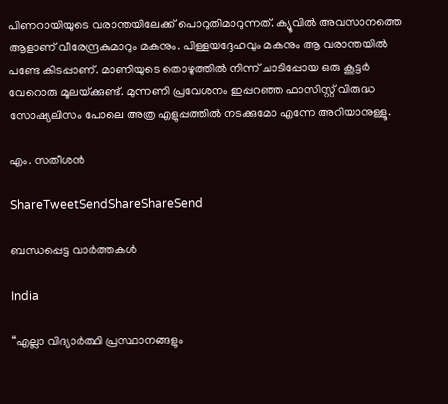പിണറായിയുടെ വരാന്തയിലേക്ക് പൊറുതിമാറുന്നത്. ക്യൂവില്‍ അവസാനത്തെ ആളാണ് വീരേന്ദ്രകുമാറും മകനും. പിള്ളയദ്ദേഹവും മകനും ആ വരാന്തയില്‍ പണ്ടേ കിടപ്പാണ്. മാണിയുടെ തൊഴുത്തില്‍ നിന്ന് ചാടിപ്പോയ ഒരു കൂട്ടര്‍ വേറൊരു മൂലയ്‌ക്കുണ്ട്. മുന്നണി പ്രവേശനം ഇപ്പറഞ്ഞ ഫാസിസ്റ്റ് വിരുദ്ധ സോഷ്യലിസം പോലെ അത്ര എളുപ്പത്തില്‍ നടക്കുമോ എന്നേ അറിയാനുള്ളൂ.

എം. സതീശന്‍

ShareTweetSendShareShareSend

ബന്ധപ്പെട്ട വാര്‍ത്തകള്‍

India

“എല്ലാ വിദ്യാർത്ഥി പ്രസ്ഥാനങ്ങളും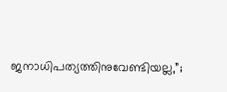ജനാധിപത്യത്തിനുവേണ്ടിയല്ല,”;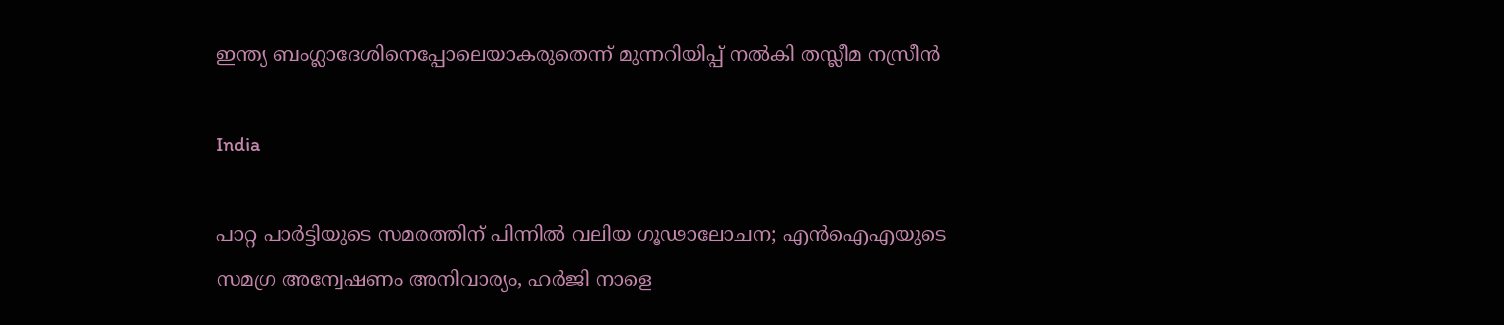ഇന്ത്യ ബംഗ്ലാദേശിനെപ്പോലെയാകരുതെന്ന് മുന്നറിയിപ്പ് നൽകി തസ്ലീമ നസ്രീൻ

India

പാറ്റ പാർട്ടിയുടെ സമരത്തിന് പിന്നിൽ വലിയ ഗൂഢാലോചന; എൻഐഎയുടെ സമഗ്ര അന്വേഷണം അനിവാര്യം, ഹർജി നാളെ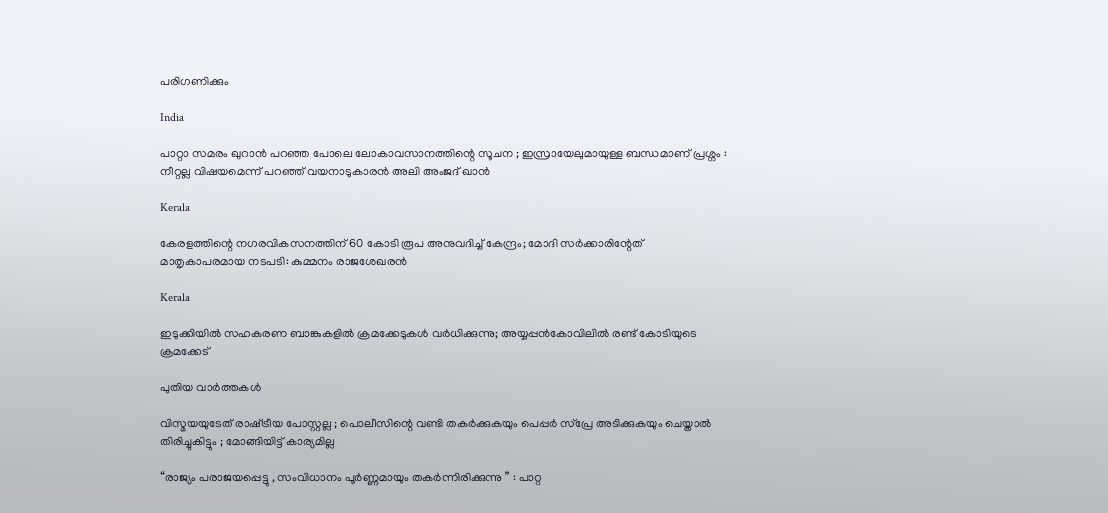പരിഗണിക്കും

India

പാറ്റാ സമരം ഖുറാൻ പറഞ്ഞ പോലെ ലോകാവസാനത്തിന്റെ സൂചന ; ഇസ്രായേലുമായുള്ള ബന്ധമാണ് പ്രശ്നം : നീറ്റല്ല വിഷയമെന്ന് പറഞ്ഞ് വയനാടുകാരൻ അലി അംജദ് ഖാൻ

Kerala

കേരളത്തിന്റെ നഗരവികസനത്തിന് 60 കോടി രൂപ അനുവദിച്ച് കേന്ദ്രം; മോദി സർക്കാരിന്റേത് മാതൃകാപരമായ നടപടി: കുമ്മനം രാജശേഖരൻ

Kerala

ഇടുക്കിയില്‍ സഹകരണ ബാങ്കുകളില്‍ ക്രമക്കേടുകള്‍ വര്‍ധിക്കുന്നു; അയ്യപ്പന്‍കോവിലില്‍ രണ്ട് കോടിയുടെ ക്രമക്കേട്

പുതിയ വാര്‍ത്തകള്‍

വിസ്മയയുടേത് രാഷ്‌ട്രീയ പോസ്റ്റല്ല ; പൊലീസിന്റെ വണ്ടി തകര്‍ക്കുകയും പെപ്പര്‍ സ്പ്രേ അടിക്കുകയും ചെയ്താല്‍ തിരിച്ചുകിട്ടും ; മോങ്ങിയിട്ട് കാര്യമില്ല

“രാജ്യം പരാജയപ്പെട്ടു , സംവിധാനം പൂർണ്ണമായും തകർന്നിരിക്കുന്നു ” : പാറ്റ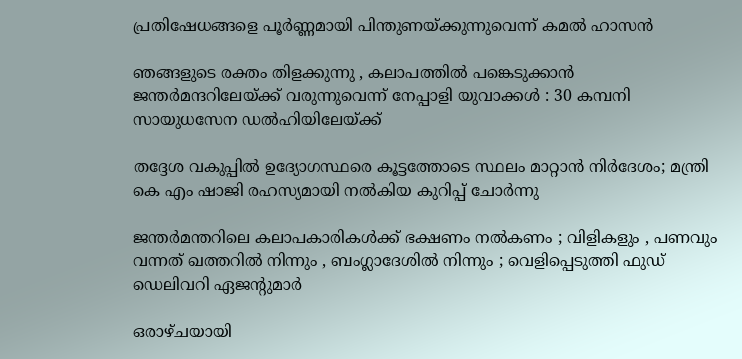പ്രതിഷേധങ്ങളെ പൂർണ്ണമായി പിന്തുണയ്‌ക്കുന്നുവെന്ന് കമൽ ഹാസൻ

ഞങ്ങളുടെ രക്തം തിളക്കുന്നു , കലാപത്തിൽ പങ്കെടുക്കാൻ ജന്തർമന്ദറിലേയ്‌ക്ക് വരുന്നുവെന്ന് നേപ്പാളി യുവാക്കൾ : 30 കമ്പനി സായുധസേന ഡൽഹിയിലേയ്‌ക്ക്

തദ്ദേശ വകുപ്പിൽ ഉദ്യോഗസ്ഥരെ കൂട്ടത്തോടെ സ്ഥലം മാറ്റാൻ നിർദേശം; മന്ത്രി കെ എം ഷാജി രഹസ്യമായി നൽകിയ കുറിപ്പ് ചോർന്നു

ജന്തർമന്തറിലെ കലാപകാരികൾക്ക് ഭക്ഷണം നൽകണം ; വിളികളും , പണവും വന്നത് ഖത്തറിൽ നിന്നും , ബംഗ്ലാദേശിൽ നിന്നും ; വെളിപ്പെടുത്തി ഫുഡ് ഡെലിവറി ഏജന്റുമാർ

ഒരാഴ്ചയായി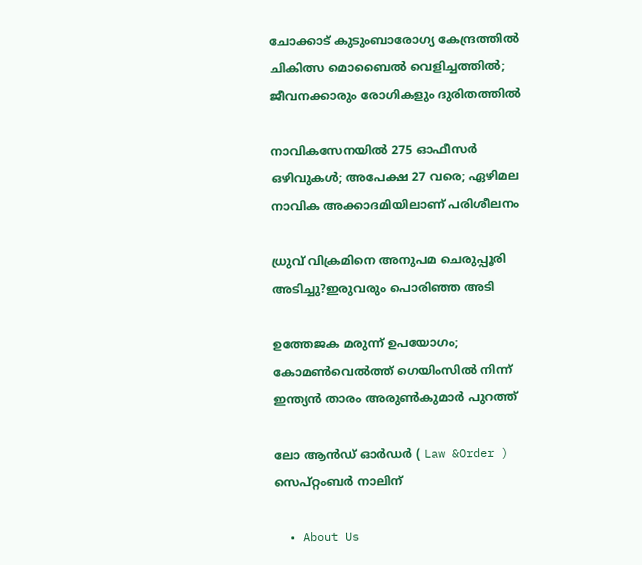ചോക്കാട് കുടുംബാരോഗ്യ കേന്ദ്രത്തിൽ ചികിത്സ മൊബൈൽ വെളിച്ചത്തിൽ; ജീവനക്കാരും രോഗികളും ദുരിതത്തിൽ

നാവികസേനയില്‍ 275 ഓഫീസര്‍ ഒഴിവുകള്‍; അപേക്ഷ 27 വരെ; ഏഴിമല നാവിക അക്കാദമിയിലാണ് പരിശീലനം

ധ്രുവ് വിക്രമിനെ അനുപമ ചെരുപ്പൂരി അടിച്ചു?ഇരുവരും പൊരിഞ്ഞ അടി

ഉത്തേജക മരുന്ന് ഉപയോഗം; കോമൺവെൽത്ത് ഗെയിംസിൽ നിന്ന് ഇന്ത്യൻ താരം അരുൺകുമാർ പുറത്ത്

ലോ ആൻഡ് ഓർഡർ ( Law &Order ) സെപ്റ്റംബർ നാലിന്

  • About Us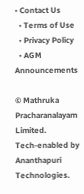• Contact Us
  • Terms of Use
  • Privacy Policy
  • AGM Announcements

© Mathruka Pracharanalayam Limited.
Tech-enabled by Ananthapuri Technologies.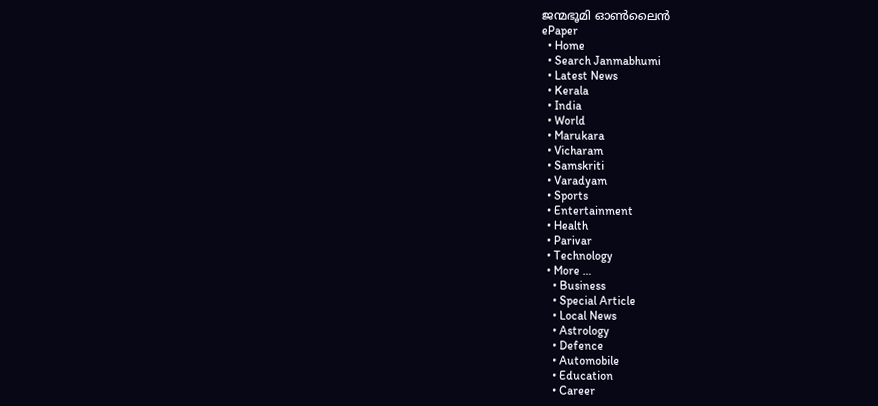ജന്മഭൂമി ഓണ്‍ലൈന്‍
ePaper
  • Home
  • Search Janmabhumi
  • Latest News
  • Kerala
  • India
  • World
  • Marukara
  • Vicharam
  • Samskriti
  • Varadyam
  • Sports
  • Entertainment
  • Health
  • Parivar
  • Technology
  • More …
    • Business
    • Special Article
    • Local News
    • Astrology
    • Defence
    • Automobile
    • Education
    • Career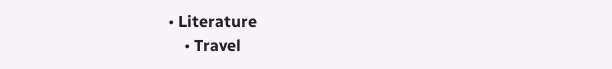• Literature
    • Travel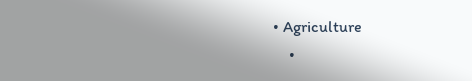• Agriculture
    •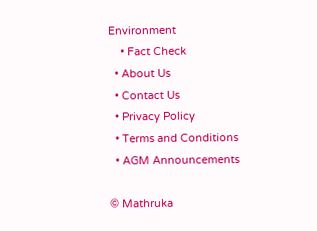Environment
    • Fact Check
  • About Us
  • Contact Us
  • Privacy Policy
  • Terms and Conditions
  • AGM Announcements

© Mathruka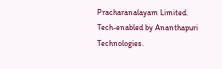Pracharanalayam Limited.
Tech-enabled by Ananthapuri Technologies.